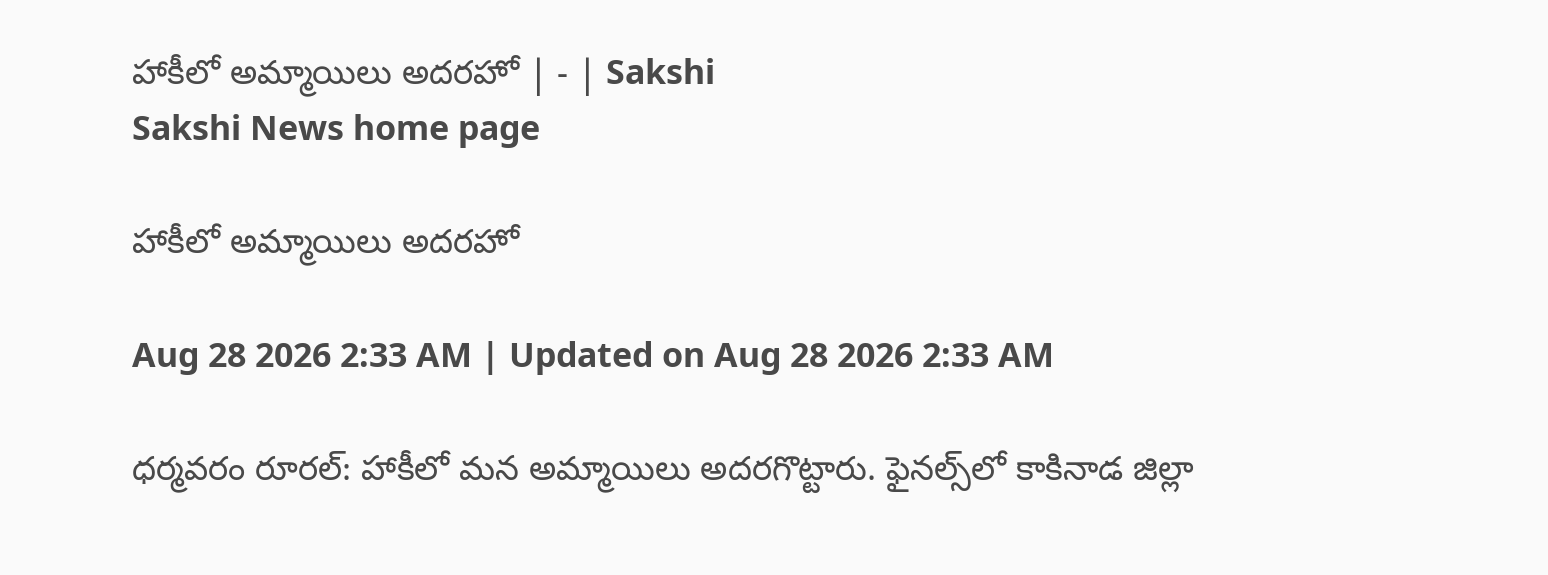హాకీలో అమ్మాయిలు అదరహో | - | Sakshi
Sakshi News home page

హాకీలో అమ్మాయిలు అదరహో

Aug 28 2026 2:33 AM | Updated on Aug 28 2026 2:33 AM

ధర్మవరం రూరల్‌: హాకీలో మన అమ్మాయిలు అదరగొట్టారు. ఫైనల్స్‌లో కాకినాడ జిల్లా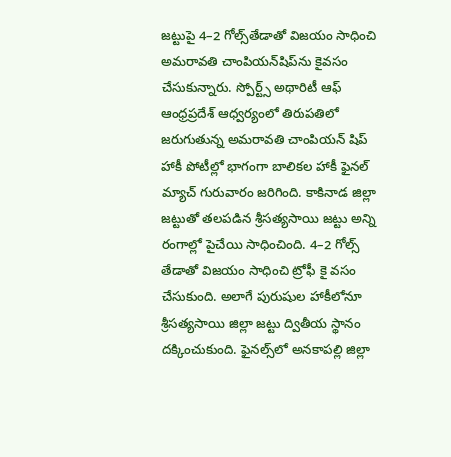జట్టుపై 4–2 గోల్స్‌తేడాతో విజయం సాధించి అమరావతి చాంపియన్‌షిప్‌ను కైవసం చేసుకున్నారు. స్పోర్ట్స్‌ అథారిటీ ఆఫ్‌ ఆంధ్రప్రదేశ్‌ ఆధ్వర్యంలో తిరుపతిలో జరుగుతున్న అమరావతి చాంపియన్‌ షిప్‌ హాకీ పోటీల్లో భాగంగా బాలికల హాకీ ఫైనల్‌ మ్యాచ్‌ గురువారం జరిగింది. కాకినాడ జిల్లా జట్టుతో తలపడిన శ్రీసత్యసాయి జట్టు అన్ని రంగాల్లో పైచేయి సాధించింది. 4–2 గోల్స్‌ తేడాతో విజయం సాధించి ట్రోఫీ కై వసం చేసుకుంది. అలాగే పురుషుల హాకీలోనూ శ్రీసత్యసాయి జిల్లా జట్టు ద్వితీయ స్థానం దక్కించుకుంది. ఫైనల్స్‌లో అనకాపల్లి జిల్లా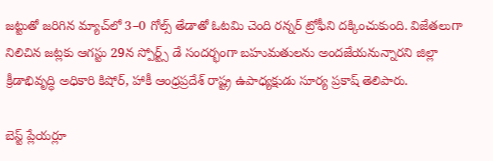జట్టుతో జరిగిన మ్యాచ్‌లో 3–0 గోల్స్‌ తేడాతో ఓటమి చెంది రన్నర్‌ ట్రోఫీని దక్కించుకుంది. విజేతలుగా నిలిచిన జట్లకు ఆగస్టు 29న స్పోర్ట్స్‌ డే సందర్భంగా బహుమతులను అందజేయనున్నారని జిల్లా క్రీడాభివృద్ధి అధికారి కిషోర్‌, హాకీ ఆంధ్రప్రదేశ్‌ రాష్ట్ర ఉపాధ్యక్షుడు సూర్య ప్రకాష్‌ తెలిపారు.

బెస్ట్‌ ప్లేయర్లూ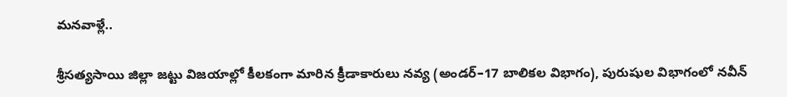మనవాళ్లే..

శ్రీసత్యసాయి జిల్లా జట్టు విజయాల్లో కీలకంగా మారిన క్రీడాకారులు నవ్య (అండర్‌–17 బాలికల విభాగం), పురుషుల విభాగంలో నవీన్‌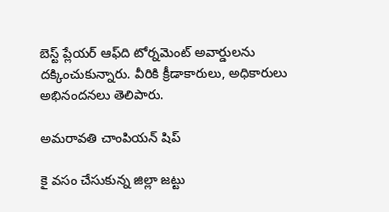బెస్ట్‌ ప్లేయర్‌ ఆఫ్‌ది టోర్నమెంట్‌ అవార్డులను దక్కించుకున్నారు. వీరికి క్రీడాకారులు, అధికారులు అభినందనలు తెలిపారు.

అమరావతి చాంపియన్‌ షిప్‌

కై వసం చేసుకున్న జిల్లా జట్టు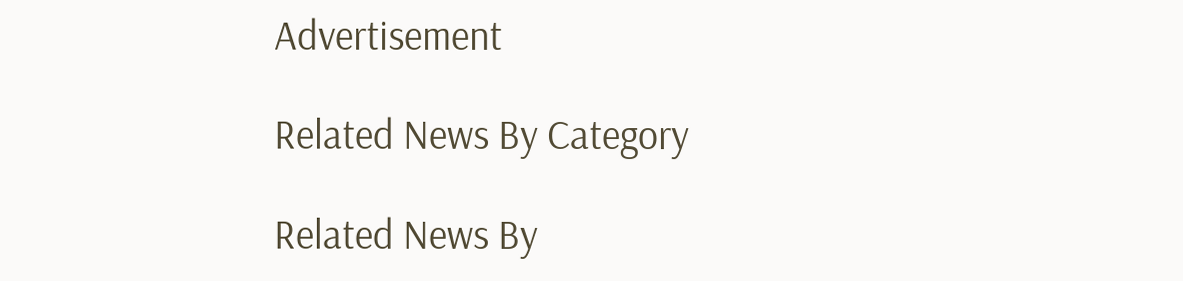Advertisement

Related News By Category

Related News By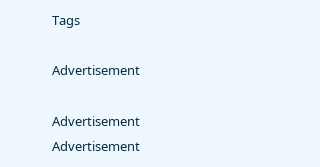Tags

Advertisement

Advertisement
Advertisement